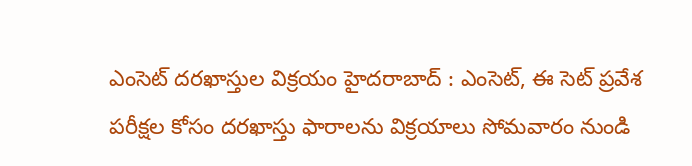ఎంసెట్ దరఖాస్తుల విక్రయం హైదరాబాద్ : ఎంసెట్, ఈ సెట్ ప్రవేశ పరీక్షల కోసం దరఖాస్తు ఫారాలను విక్రయాలు సోమవారం నుండి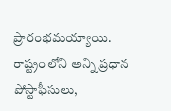ప్రారంభమయ్యాయి. రాష్ట్రంలోని అన్ని ప్రధాన పోస్టాఫీసులు,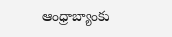ఆంధ్రాబ్యాంకు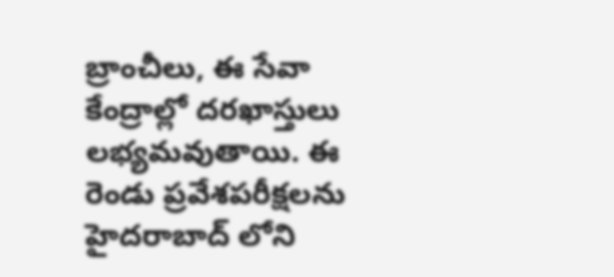బ్రాంచీలు, ఈ సేవా కేంద్రాల్లో దరఖాస్తులు లభ్యమవుతాయి. ఈ రెండు ప్రవేశపరీక్షలను హైదరాబాద్ లోని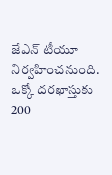జేఎన్ టీయూ నిర్వహించనుంది. ఒక్కో దరఖాస్తుకు 200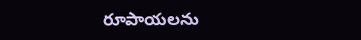రూపాయలను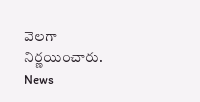వెలగా నిర్ణయించారు.
News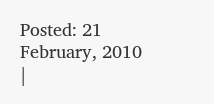Posted: 21 February, 2010
|